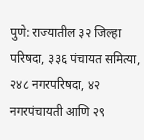पुणे: राज्यातील ३२ जिल्हा परिषदा, ३३६ पंचायत समित्या, २४८ नगरपरिषदा, ४२ नगरपंचायती आणि २९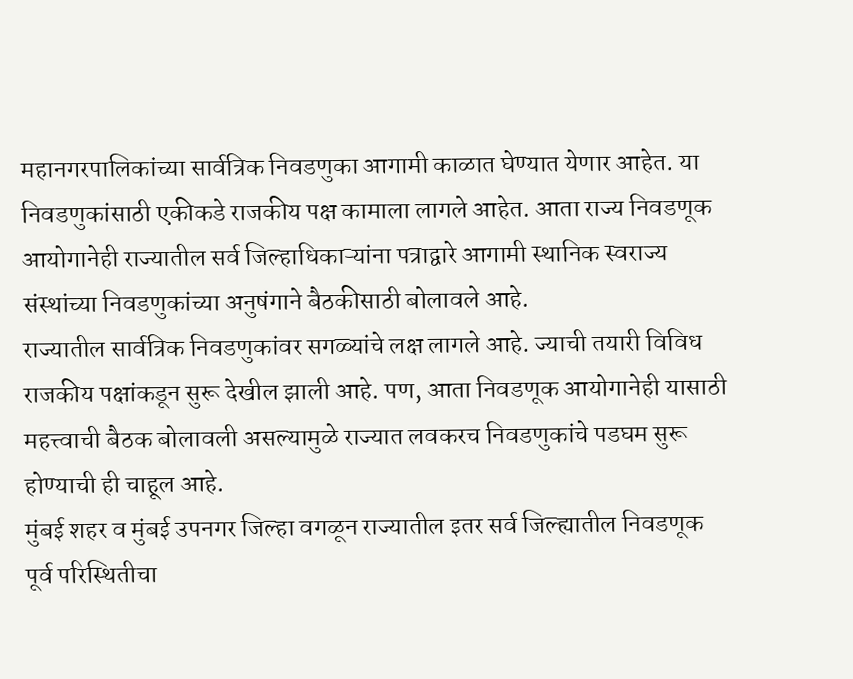महानगरपालिकांच्या सार्वत्रिक निवडणुका आगामी काळात घेण्यात येणार आहेत. या निवडणुकांसाठी एकीकडे राजकीय पक्ष कामाला लागले आहेत. आता राज्य निवडणूक आयोगानेही राज्यातील सर्व जिल्हाधिकाऱ्यांना पत्राद्वारे आगामी स्थानिक स्वराज्य संस्थांच्या निवडणुकांच्या अनुषंगाने बैठकीसाठी बोलावले आहे.
राज्यातील सार्वत्रिक निवडणुकांवर सगळ्यांचे लक्ष लागले आहे. ज्याची तयारी विविध राजकीय पक्षांकडून सुरू देखील झाली आहे. पण, आता निवडणूक आयोगानेही यासाठी महत्त्वाची बैठक बोलावली असल्यामुळे राज्यात लवकरच निवडणुकांचे पडघम सुरू होण्याची ही चाहूल आहे.
मुंबई शहर व मुंबई उपनगर जिल्हा वगळून राज्यातील इतर सर्व जिल्ह्यातील निवडणूक पूर्व परिस्थितीचा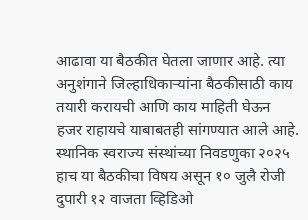आढावा या बैठकीत घेतला जाणार आहे. त्या अनुशंगाने जिल्हाधिकाऱ्यांना बैठकीसाठी काय तयारी करायची आणि काय माहिती घेऊन हजर राहायचे याबाबतही सांगण्यात आले आहे.
स्थानिक स्वराज्य संस्थांच्या निवडणुका २०२५ हाच या बैठकीचा विषय असून १० जुलै रोजी दुपारी १२ वाजता व्हिडिओ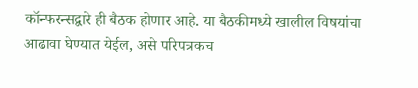कॉन्फरन्सद्वारे ही बैठक होणार आहे. या बैठकीमध्ये खालील विषयांचा आढावा घेण्यात येईल, असे परिपत्रकच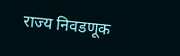राज्य निवडणूक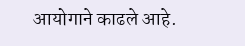आयोगाने काढले आहे.